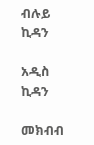ብሉይ ኪዳን

አዲስ ኪዳን

መክብብ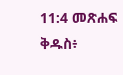11:4 መጽሐፍ ቅዱስ፥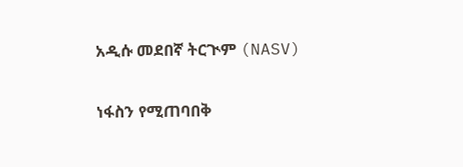አዲሱ መደበኛ ትርጒም (NASV)

ነፋስን የሚጠባበቅ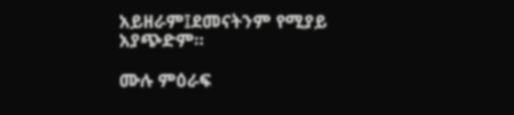አይዘራም፤ደመናትንም የሚያይ አያጭድም።

ሙሉ ምዕራፍ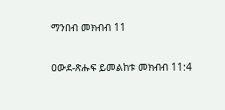ማንበብ መክብብ 11

ዐውደ-ጽሑፍ ይመልከቱ መክብብ 11:4